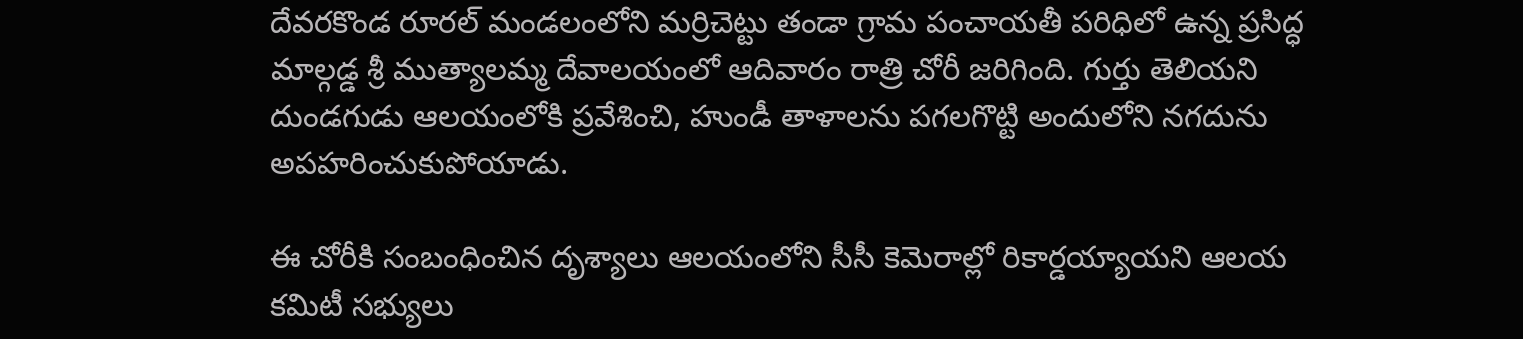దేవరకొండ రూరల్ మండలంలోని మర్రిచెట్టు తండా గ్రామ పంచాయతీ పరిధిలో ఉన్న ప్రసిద్ధ మాల్గడ్డ శ్రీ ముత్యాలమ్మ దేవాలయంలో ఆదివారం రాత్రి చోరీ జరిగింది. గుర్తు తెలియని దుండగుడు ఆలయంలోకి ప్రవేశించి, హుండీ తాళాలను పగలగొట్టి అందులోని నగదును అపహరించుకుపోయాడు.

ఈ చోరీకి సంబంధించిన దృశ్యాలు ఆలయంలోని సీసీ కెమెరాల్లో రికార్డయ్యాయని ఆలయ కమిటీ సభ్యులు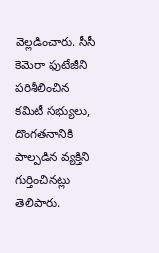వెల్లడించారు. సీసీ కెమెరా ఫుటేజీని పరిశీలించిన కమిటీ సభ్యులు, దొంగతనానికి పాల్పడిన వ్యక్తిని గుర్తించినట్లు తెలిపారు.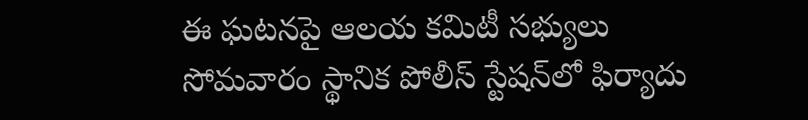ఈ ఘటనపై ఆలయ కమిటీ సభ్యులు సోమవారం స్థానిక పోలీస్ స్టేషన్‌లో ఫిర్యాదు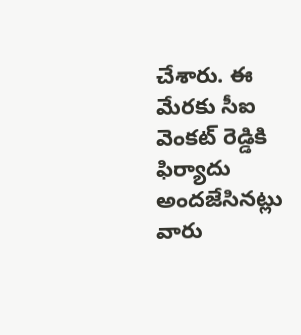చేశారు. ఈ మేరకు సీఐ వెంకట్ రెడ్డికి ఫిర్యాదు అందజేసినట్లు వారు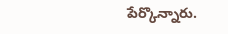పేర్కొన్నారు.